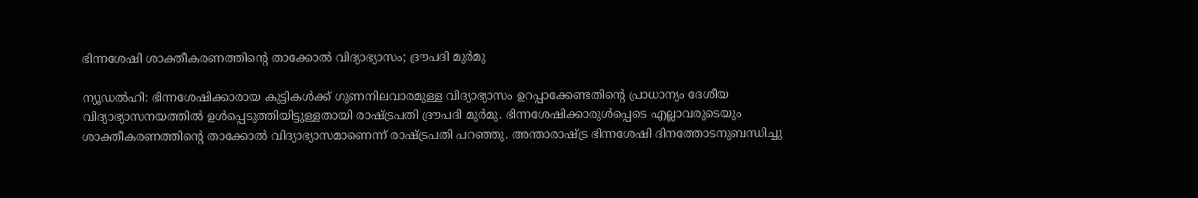ഭിന്നശേഷി ശാക്തീകരണത്തിന്റെ താക്കോൽ വിദ്യാഭ്യാസം; ദ്രൗപദി മുർമു

ന്യൂഡൽഹി: ഭിന്നശേഷിക്കാരായ കുട്ടികൾക്ക് ഗുണനിലവാരമുള്ള വിദ്യാഭ്യാസം ഉറപ്പാക്കേണ്ടതിന്റെ പ്രാധാന്യം ദേശീയ വിദ്യാഭ്യാസനയത്തിൽ ഉൾപ്പെടുത്തിയിട്ടുള്ളതായി രാഷ്ട്രപതി ദ്രൗപദി മുർമു. ഭിന്നശേഷിക്കാരുൾപ്പെടെ എല്ലാവരുടെയും ശാക്തീകരണത്തിന്റെ താക്കോൽ വിദ്യാഭ്യാസമാണെന്ന് രാഷ്ട്രപതി പറഞ്ഞു. അന്താരാഷ്ട്ര ഭിന്നശേഷി ദിനത്തോടനുബന്ധിച്ചു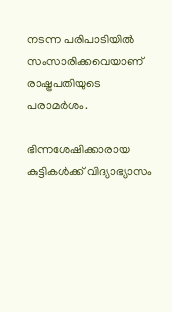നടന്ന പരിപാടിയിൽ സംസാരിക്കവെയാണ് രാഷ്ട്രപതിയുടെ പരാമർശം.

ഭിന്നശേഷിക്കാരായ കുട്ടികൾക്ക് വിദ്യാഭ്യാസം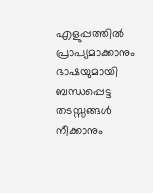എളുപ്പത്തിൽ പ്രാപ്യമാക്കാനും ഭാഷയുമായി ബന്ധപ്പെട്ട തടസ്സങ്ങൾ നീക്കാനും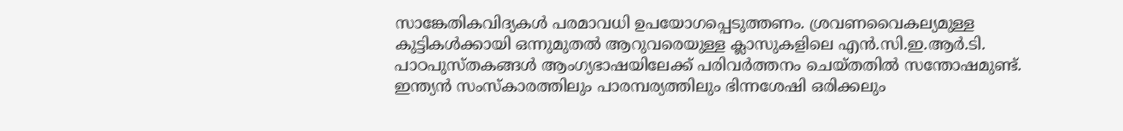സാങ്കേതികവിദ്യകൾ പരമാവധി ഉപയോഗപ്പെടുത്തണം. ശ്രവണവൈകല്യമുള്ള കുട്ടികൾക്കായി ഒന്നുമുതൽ ആറുവരെയുള്ള ക്ലാസുകളിലെ എൻ.സി.ഇ.ആർ.ടി. പാഠപുസ്തകങ്ങൾ ആംഗ്യഭാഷയിലേക്ക് പരിവർത്തനം ചെയ്തതിൽ സന്തോഷമുണ്ട്. ഇന്ത്യൻ സംസ്‌കാരത്തിലും പാരമ്പര്യത്തിലും ഭിന്നശേഷി ഒരിക്കലും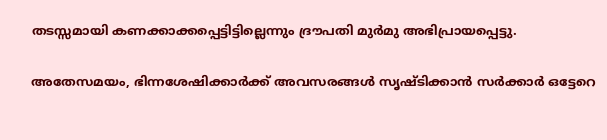തടസ്സമായി കണക്കാക്കപ്പെട്ടിട്ടില്ലെന്നും ദ്രൗപതി മുർമു അഭിപ്രായപ്പെട്ടു.

അതേസമയം, ഭിന്നശേഷിക്കാർക്ക് അവസരങ്ങൾ സൃഷ്ടിക്കാൻ സർക്കാർ ഒട്ടേറെ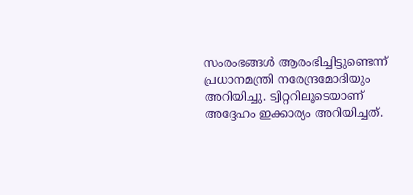സംരംഭങ്ങൾ ആരംഭിച്ചിട്ടുണ്ടെന്ന് പ്രധാനമന്ത്രി നരേന്ദ്രമോദിയും അറിയിച്ചു. ട്വിറ്ററിലൂടെയാണ് അദ്ദേഹം ഇക്കാര്യം അറിയിച്ചത്.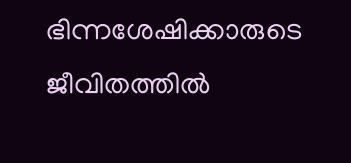ഭിന്നശേഷിക്കാരുടെ ജീവിതത്തിൽ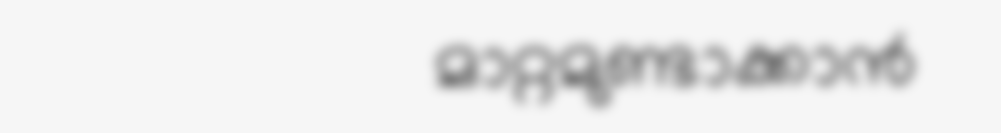മാറ്റമുണ്ടാക്കാൻ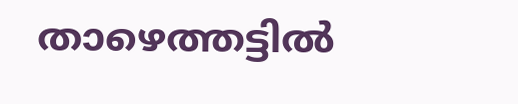താഴെത്തട്ടിൽ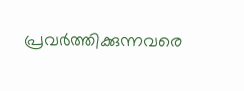പ്രവർത്തിക്കുന്നവരെ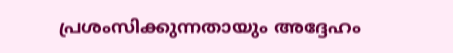പ്രശംസിക്കുന്നതായും അദ്ദേഹം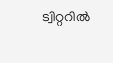ട്വിറ്ററിൽ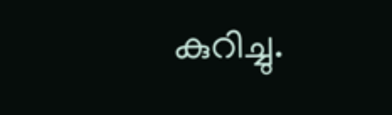കുറിച്ചു.